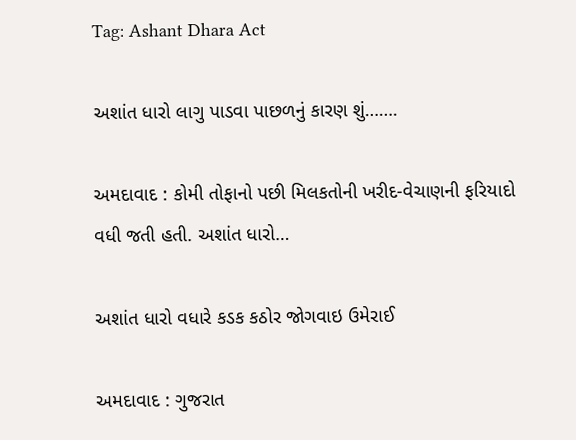Tag: Ashant Dhara Act

અશાંત ધારો લાગુ પાડવા પાછળનું કારણ શું…….

અમદાવાદ : કોમી તોફાનો પછી મિલકતોની ખરીદ-વેચાણની ફરિયાદો વધી જતી હતી. અશાંત ધારો…

અશાંત ધારો વધારે કડક કઠોર જોગવાઇ ઉમેરાઈ

અમદાવાદ : ગુજરાત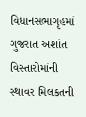વિધાનસભાગૃહમાં ગુજરાત અશાંત વિસ્તારોમાંની સ્થાવર મિલકતની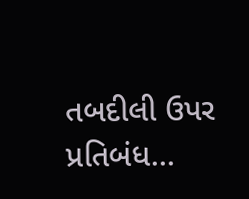તબદીલી ઉપર પ્રતિબંધ…